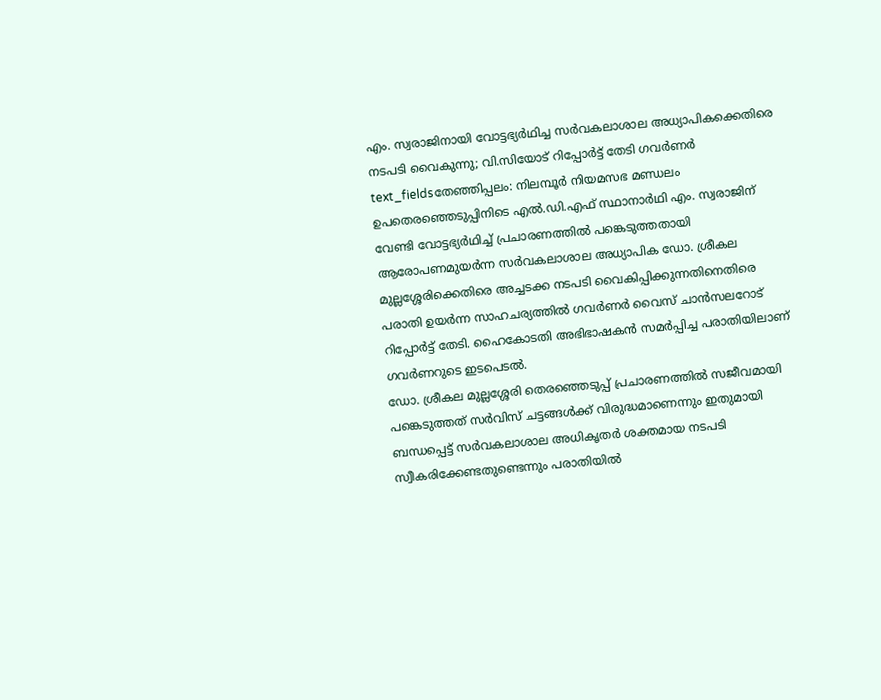എം. സ്വരാജിനായി വോട്ടഭ്യർഥിച്ച സർവകലാശാല അധ്യാപികക്കെതിരെ നടപടി വൈകുന്നു; വി.സിയോട് റിപ്പോർട്ട് തേടി ഗവർണർ
text_fieldsതേഞ്ഞിപ്പലം: നിലമ്പൂർ നിയമസഭ മണ്ഡലം ഉപതെരഞ്ഞെടുപ്പിനിടെ എൽ.ഡി.എഫ് സ്ഥാനാർഥി എം. സ്വരാജിന് വേണ്ടി വോട്ടഭ്യർഥിച്ച് പ്രചാരണത്തിൽ പങ്കെടുത്തതായി ആരോപണമുയർന്ന സർവകലാശാല അധ്യാപിക ഡോ. ശ്രീകല മുല്ലശ്ശേരിക്കെതിരെ അച്ചടക്ക നടപടി വൈകിപ്പിക്കുന്നതിനെതിരെ പരാതി ഉയർന്ന സാഹചര്യത്തിൽ ഗവർണർ വൈസ് ചാൻസലറോട് റിപ്പോർട്ട് തേടി. ഹൈകോടതി അഭിഭാഷകൻ സമർപ്പിച്ച പരാതിയിലാണ് ഗവർണറുടെ ഇടപെടൽ.
ഡോ. ശ്രീകല മുല്ലശ്ശേരി തെരഞ്ഞെടുപ്പ് പ്രചാരണത്തിൽ സജീവമായി പങ്കെടുത്തത് സർവിസ് ചട്ടങ്ങൾക്ക് വിരുദ്ധമാണെന്നും ഇതുമായി ബന്ധപ്പെട്ട് സർവകലാശാല അധികൃതർ ശക്തമായ നടപടി സ്വീകരിക്കേണ്ടതുണ്ടെന്നും പരാതിയിൽ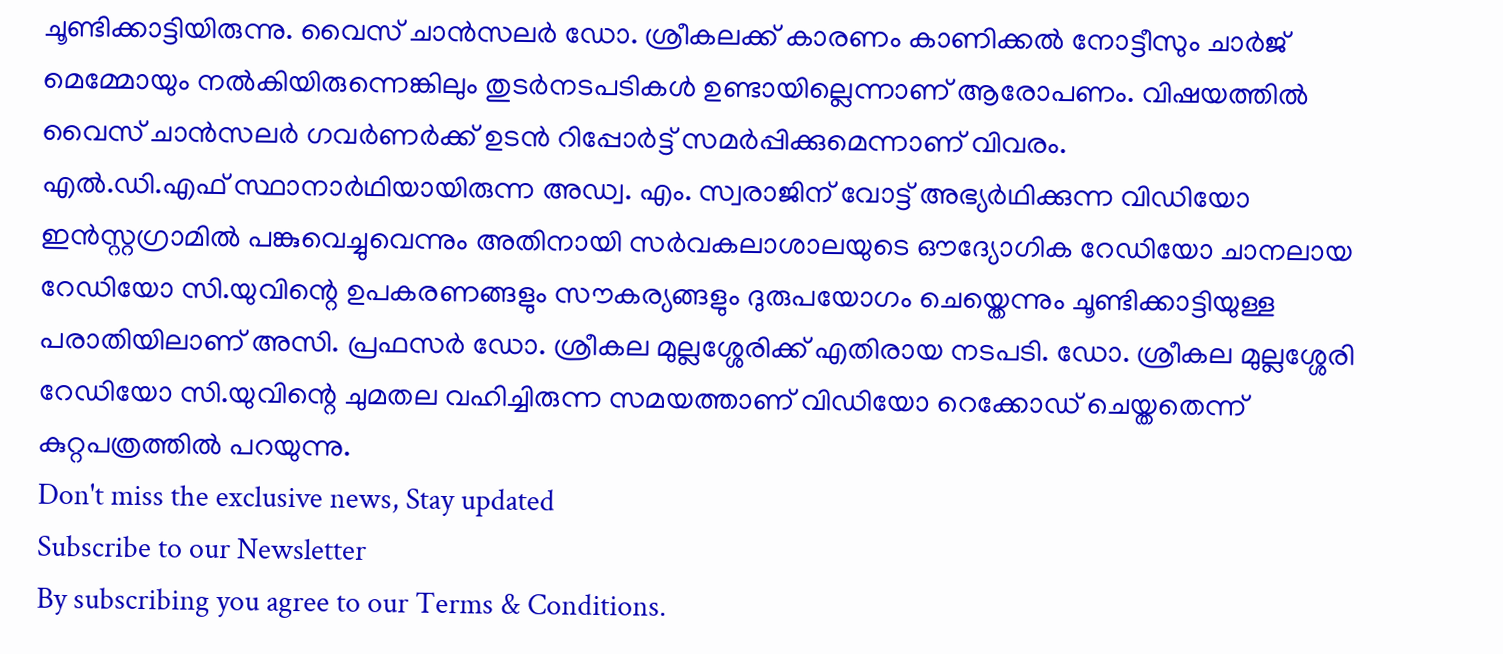ചൂണ്ടിക്കാട്ടിയിരുന്നു. വൈസ് ചാൻസലർ ഡോ. ശ്രീകലക്ക് കാരണം കാണിക്കൽ നോട്ടീസും ചാർജ് മെമ്മോയും നൽകിയിരുന്നെങ്കിലും തുടർനടപടികൾ ഉണ്ടായില്ലെന്നാണ് ആരോപണം. വിഷയത്തിൽ വൈസ് ചാൻസലർ ഗവർണർക്ക് ഉടൻ റിപ്പോർട്ട് സമർപ്പിക്കുമെന്നാണ് വിവരം.
എൽ.ഡി.എഫ് സ്ഥാനാർഥിയായിരുന്ന അഡ്വ. എം. സ്വരാജിന് വോട്ട് അഭ്യർഥിക്കുന്ന വിഡിയോ ഇൻസ്റ്റഗ്രാമിൽ പങ്കുവെച്ചുവെന്നും അതിനായി സർവകലാശാലയുടെ ഔദ്യോഗിക റേഡിയോ ചാനലായ റേഡിയോ സി.യുവിന്റെ ഉപകരണങ്ങളും സൗകര്യങ്ങളും ദുരുപയോഗം ചെയ്തെന്നും ചൂണ്ടിക്കാട്ടിയുള്ള പരാതിയിലാണ് അസി. പ്രഫസർ ഡോ. ശ്രീകല മുല്ലശ്ശേരിക്ക് എതിരായ നടപടി. ഡോ. ശ്രീകല മുല്ലശ്ശേരി റേഡിയോ സി.യുവിന്റെ ചുമതല വഹിച്ചിരുന്ന സമയത്താണ് വിഡിയോ റെക്കോഡ് ചെയ്തതെന്ന് കുറ്റപത്രത്തിൽ പറയുന്നു.
Don't miss the exclusive news, Stay updated
Subscribe to our Newsletter
By subscribing you agree to our Terms & Conditions.